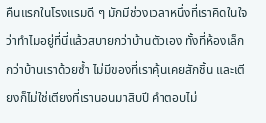คืนแรกในโรงแรมดี ๆ มักมีช่วงเวลาหนึ่งที่เราคิดในใจว่าทำไมอยู่ที่นี่แล้วสบายกว่าบ้านตัวเอง ทั้งที่ห้องเล็กกว่าบ้านเราด้วยซ้ำ ไม่มีของที่เราคุ้นเคยสักชิ้น และเตียงก็ไม่ใช่เตียงที่เรานอนมาสิบปี คำตอบไม่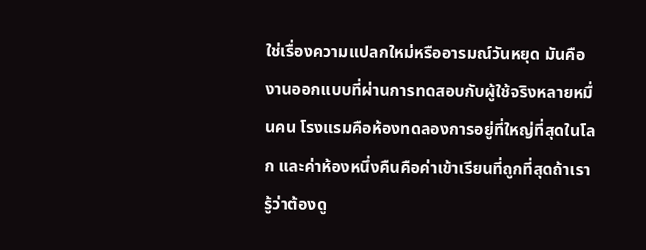ใช่เรื่องความแปลกใหม่หรืออารมณ์วันหยุด มันคืองานออกแบบที่ผ่านการทดสอบกับผู้ใช้จริงหลายหมื่นคน โรงแรมคือห้องทดลองการอยู่ที่ใหญ่ที่สุดในโลก และค่าห้องหนึ่งคืนคือค่าเข้าเรียนที่ถูกที่สุดถ้าเรารู้ว่าต้องดู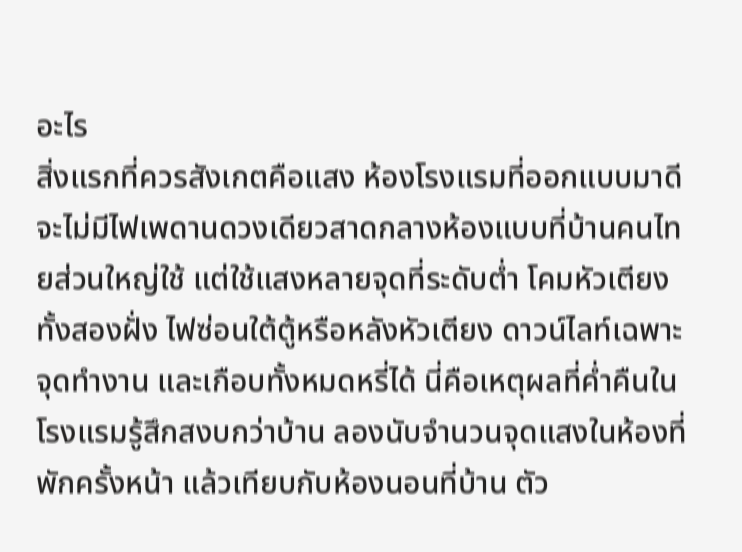อะไร
สิ่งแรกที่ควรสังเกตคือแสง ห้องโรงแรมที่ออกแบบมาดีจะไม่มีไฟเพดานดวงเดียวสาดกลางห้องแบบที่บ้านคนไทยส่วนใหญ่ใช้ แต่ใช้แสงหลายจุดที่ระดับต่ำ โคมหัวเตียงทั้งสองฝั่ง ไฟซ่อนใต้ตู้หรือหลังหัวเตียง ดาวน์ไลท์เฉพาะจุดทำงาน และเกือบทั้งหมดหรี่ได้ นี่คือเหตุผลที่ค่ำคืนในโรงแรมรู้สึกสงบกว่าบ้าน ลองนับจำนวนจุดแสงในห้องที่พักครั้งหน้า แล้วเทียบกับห้องนอนที่บ้าน ตัว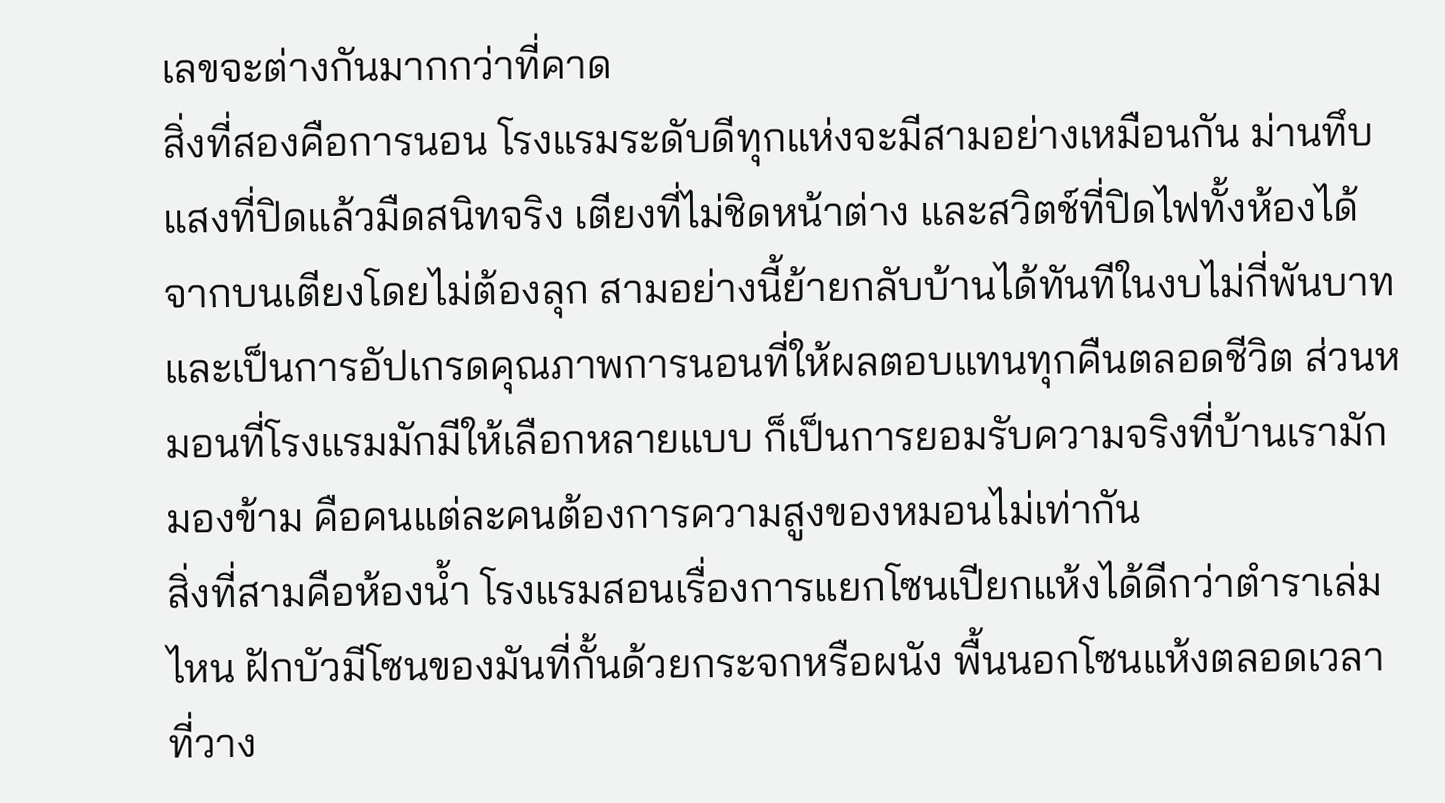เลขจะต่างกันมากกว่าที่คาด
สิ่งที่สองคือการนอน โรงแรมระดับดีทุกแห่งจะมีสามอย่างเหมือนกัน ม่านทึบแสงที่ปิดแล้วมืดสนิทจริง เตียงที่ไม่ชิดหน้าต่าง และสวิตช์ที่ปิดไฟทั้งห้องได้จากบนเตียงโดยไม่ต้องลุก สามอย่างนี้ย้ายกลับบ้านได้ทันทีในงบไม่กี่พันบาท และเป็นการอัปเกรดคุณภาพการนอนที่ให้ผลตอบแทนทุกคืนตลอดชีวิต ส่วนหมอนที่โรงแรมมักมีให้เลือกหลายแบบ ก็เป็นการยอมรับความจริงที่บ้านเรามักมองข้าม คือคนแต่ละคนต้องการความสูงของหมอนไม่เท่ากัน
สิ่งที่สามคือห้องน้ำ โรงแรมสอนเรื่องการแยกโซนเปียกแห้งได้ดีกว่าตำราเล่มไหน ฝักบัวมีโซนของมันที่กั้นด้วยกระจกหรือผนัง พื้นนอกโซนแห้งตลอดเวลา ที่วาง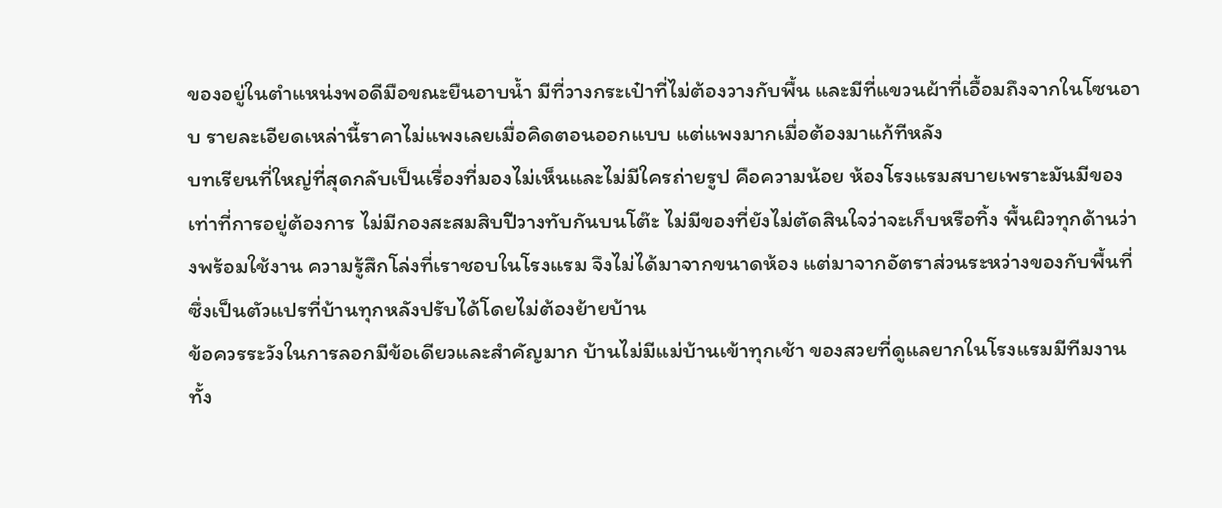ของอยู่ในตำแหน่งพอดีมือขณะยืนอาบน้ำ มีที่วางกระเป๋าที่ไม่ต้องวางกับพื้น และมีที่แขวนผ้าที่เอื้อมถึงจากในโซนอาบ รายละเอียดเหล่านี้ราคาไม่แพงเลยเมื่อคิดตอนออกแบบ แต่แพงมากเมื่อต้องมาแก้ทีหลัง
บทเรียนที่ใหญ่ที่สุดกลับเป็นเรื่องที่มองไม่เห็นและไม่มีใครถ่ายรูป คือความน้อย ห้องโรงแรมสบายเพราะมันมีของเท่าที่การอยู่ต้องการ ไม่มีกองสะสมสิบปีวางทับกันบนโต๊ะ ไม่มีของที่ยังไม่ตัดสินใจว่าจะเก็บหรือทิ้ง พื้นผิวทุกด้านว่างพร้อมใช้งาน ความรู้สึกโล่งที่เราชอบในโรงแรม จึงไม่ได้มาจากขนาดห้อง แต่มาจากอัตราส่วนระหว่างของกับพื้นที่ ซึ่งเป็นตัวแปรที่บ้านทุกหลังปรับได้โดยไม่ต้องย้ายบ้าน
ข้อควรระวังในการลอกมีข้อเดียวและสำคัญมาก บ้านไม่มีแม่บ้านเข้าทุกเช้า ของสวยที่ดูแลยากในโรงแรมมีทีมงานทั้ง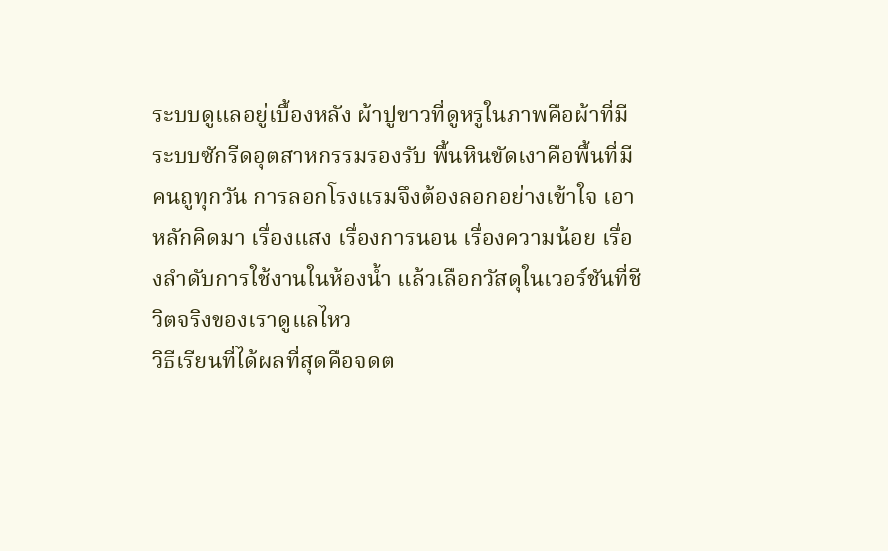ระบบดูแลอยู่เบื้องหลัง ผ้าปูขาวที่ดูหรูในภาพคือผ้าที่มีระบบซักรีดอุตสาหกรรมรองรับ พื้นหินขัดเงาคือพื้นที่มีคนถูทุกวัน การลอกโรงแรมจึงต้องลอกอย่างเข้าใจ เอาหลักคิดมา เรื่องแสง เรื่องการนอน เรื่องความน้อย เรื่องลำดับการใช้งานในห้องน้ำ แล้วเลือกวัสดุในเวอร์ชันที่ชีวิตจริงของเราดูแลไหว
วิธีเรียนที่ได้ผลที่สุดคือจดต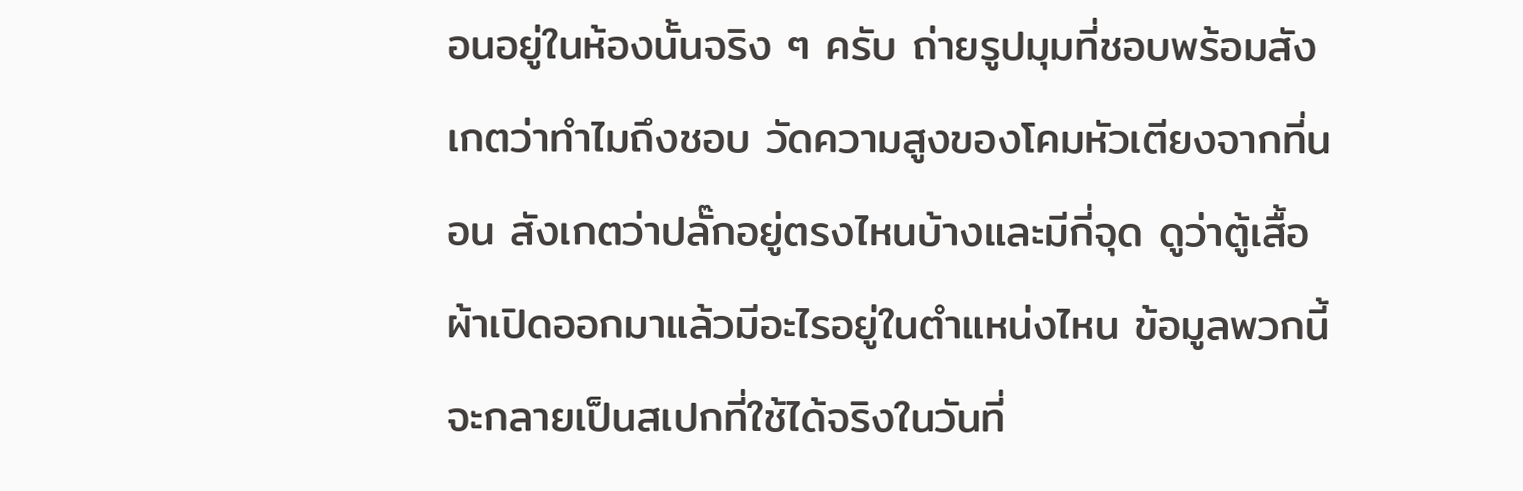อนอยู่ในห้องนั้นจริง ๆ ครับ ถ่ายรูปมุมที่ชอบพร้อมสังเกตว่าทำไมถึงชอบ วัดความสูงของโคมหัวเตียงจากที่นอน สังเกตว่าปลั๊กอยู่ตรงไหนบ้างและมีกี่จุด ดูว่าตู้เสื้อผ้าเปิดออกมาแล้วมีอะไรอยู่ในตำแหน่งไหน ข้อมูลพวกนี้จะกลายเป็นสเปกที่ใช้ได้จริงในวันที่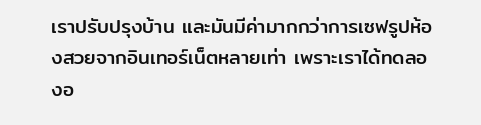เราปรับปรุงบ้าน และมันมีค่ามากกว่าการเซฟรูปห้องสวยจากอินเทอร์เน็ตหลายเท่า เพราะเราได้ทดลองอ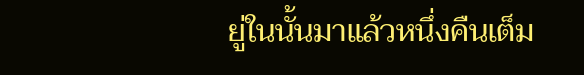ยู่ในนั้นมาแล้วหนึ่งคืนเต็ม